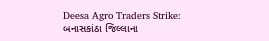Deesa Agro Traders Strike: બનાસકાંઠા જિલ્લાના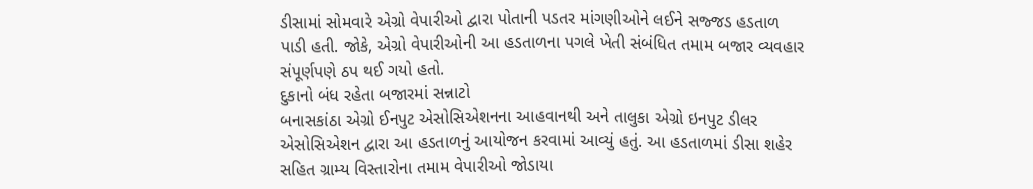ડીસામાં સોમવારે એગ્રો વેપારીઓ દ્વારા પોતાની પડતર માંગણીઓને લઈને સજ્જડ હડતાળ પાડી હતી. જોકે, એગ્રો વેપારીઓની આ હડતાળના પગલે ખેતી સંબંધિત તમામ બજાર વ્યવહાર સંપૂર્ણપણે ઠપ થઈ ગયો હતો.
દુકાનો બંધ રહેતા બજારમાં સન્નાટો
બનાસકાંઠા એગ્રો ઈનપુટ એસોસિએશનના આહવાનથી અને તાલુકા એગ્રો ઇનપુટ ડીલર એસોસિએશન દ્વારા આ હડતાળનું આયોજન કરવામાં આવ્યું હતું. આ હડતાળમાં ડીસા શહેર સહિત ગ્રામ્ય વિસ્તારોના તમામ વેપારીઓ જોડાયા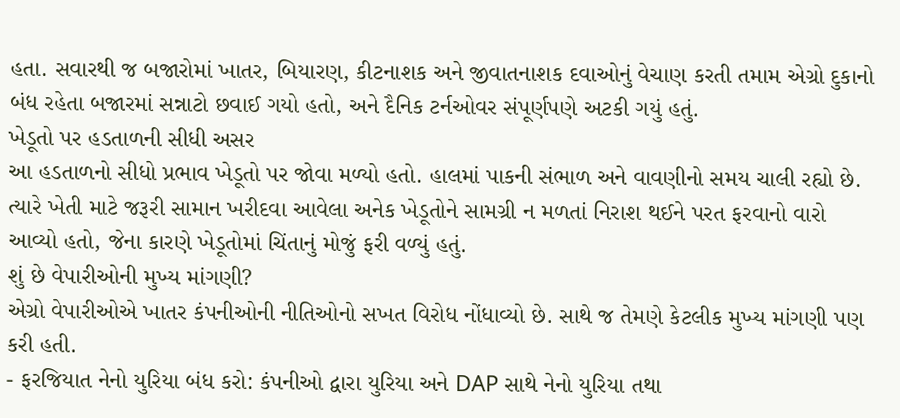હતા. સવારથી જ બજારોમાં ખાતર, બિયારણ, કીટનાશક અને જીવાતનાશક દવાઓનું વેચાણ કરતી તમામ એગ્રો દુકાનો બંધ રહેતા બજારમાં સન્નાટો છવાઈ ગયો હતો, અને દૈનિક ટર્નઓવર સંપૂર્ણપણે અટકી ગયું હતું.
ખેડૂતો પર હડતાળની સીધી અસર
આ હડતાળનો સીધો પ્રભાવ ખેડૂતો પર જોવા મળ્યો હતો. હાલમાં પાકની સંભાળ અને વાવણીનો સમય ચાલી રહ્યો છે. ત્યારે ખેતી માટે જરૂરી સામાન ખરીદવા આવેલા અનેક ખેડૂતોને સામગ્રી ન મળતાં નિરાશ થઈને પરત ફરવાનો વારો આવ્યો હતો, જેના કારણે ખેડૂતોમાં ચિંતાનું મોજું ફરી વળ્યું હતું.
શું છે વેપારીઓની મુખ્ય માંગણી?
એગ્રો વેપારીઓએ ખાતર કંપનીઓની નીતિઓનો સખત વિરોધ નોંધાવ્યો છે. સાથે જ તેમણે કેટલીક મુખ્ય માંગણી પણ કરી હતી.
- ફરજિયાત નેનો યુરિયા બંધ કરો: કંપનીઓ દ્વારા યુરિયા અને DAP સાથે નેનો યુરિયા તથા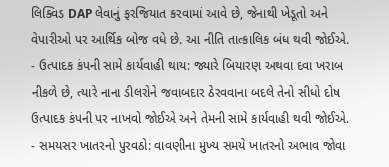લિક્વિડ DAP લેવાનું ફરજિયાત કરવામાં આવે છે, જેનાથી ખેડૂતો અને વેપારીઓ પર આર્થિક બોજ વધે છે. આ નીતિ તાત્કાલિક બંધ થવી જોઈએ.
- ઉત્પાદક કંપની સામે કાર્યવાહી થાય: જ્યારે બિયારણ અથવા દવા ખરાબ નીકળે છે, ત્યારે નાના ડીલરોને જવાબદાર ઠેરવવાના બદલે તેનો સીધો દોષ ઉત્પાદક કંપની પર નાખવો જોઈએ અને તેમની સામે કાર્યવાહી થવી જોઈએ.
- સમયસર ખાતરનો પુરવઠો: વાવણીના મુખ્ય સમયે ખાતરનો અભાવ જોવા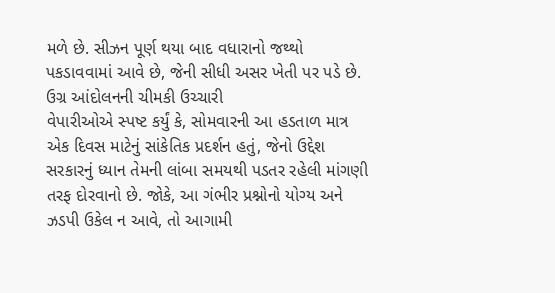મળે છે. સીઝન પૂર્ણ થયા બાદ વધારાનો જથ્થો પકડાવવામાં આવે છે, જેની સીધી અસર ખેતી પર પડે છે.
ઉગ્ર આંદોલનની ચીમકી ઉચ્ચારી
વેપારીઓએ સ્પષ્ટ કર્યું કે, સોમવારની આ હડતાળ માત્ર એક દિવસ માટેનું સાંકેતિક પ્રદર્શન હતું, જેનો ઉદ્દેશ સરકારનું ધ્યાન તેમની લાંબા સમયથી પડતર રહેલી માંગણી તરફ દોરવાનો છે. જોકે, આ ગંભીર પ્રશ્નોનો યોગ્ય અને ઝડપી ઉકેલ ન આવે, તો આગામી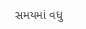સમયમાં વધુ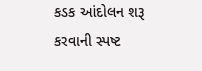કડક આંદોલન શરૂ કરવાની સ્પષ્ટ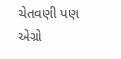ચેતવણી પણ એગ્રો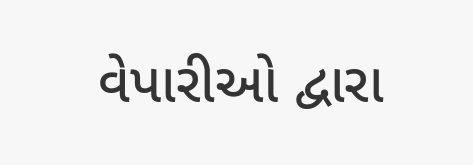વેપારીઓ દ્વારા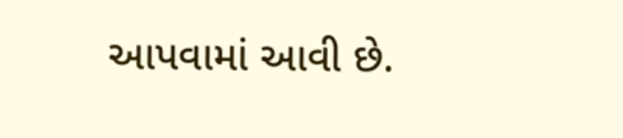આપવામાં આવી છે.